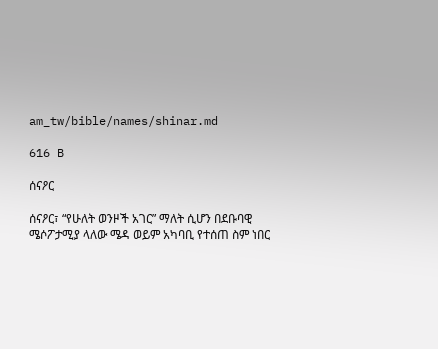am_tw/bible/names/shinar.md

616 B

ሰናዖር

ሰናዖር፣ “የሁለት ወንዞች አገር” ማለት ሲሆን በደቡባዊ ሜሶፖታሚያ ላለው ሜዳ ወይም አካባቢ የተሰጠ ስም ነበር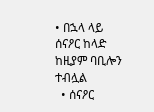• በኋላ ላይ ሰናዖር ከላድ ከዚያም ባቢሎን ተብሏል
  • ሰናዖር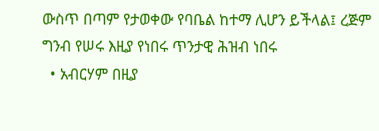ውስጥ በጣም የታወቀው የባቤል ከተማ ሊሆን ይችላል፤ ረጅም ግንብ የሠሩ እዚያ የነበሩ ጥንታዊ ሕዝብ ነበሩ
  • አብርሃም በዚያ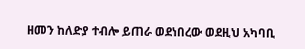ዘመን ከለድያ ተብሎ ይጠራ ወደነበረው ወደዚህ አካባቢ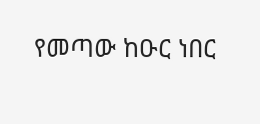የመጣው ከዑር ነበር